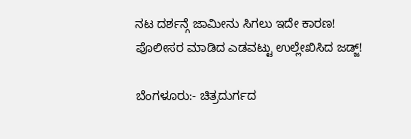ನಟ ದರ್ಶನ್ಗೆ ಜಾಮೀನು ಸಿಗಲು ಇದೇ ಕಾರಣ! ಪೊಲೀಸರ ಮಾಡಿದ ಎಡವಟ್ಟು ಉಲ್ಲೇಖಿಸಿದ ಜಡ್ಜ್!

ಬೆಂಗಳೂರು:- ಚಿತ್ರದುರ್ಗದ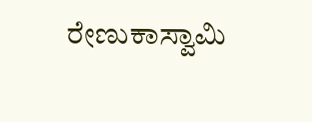ರೇಣುಕಾಸ್ವಾಮಿ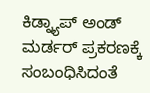ಕಿಡ್ನ್ಯಾಪ್ ಅಂಡ್ ಮರ್ಡರ್ ಪ್ರಕರಣಕ್ಕೆ ಸಂಬಂಧಿಸಿದಂತೆ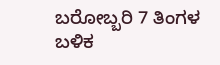ಬರೋಬ್ಬರಿ 7 ತಿಂಗಳ ಬಳಿಕ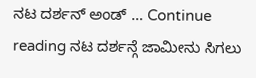ನಟ ದರ್ಶನ್ ಅಂಡ್ … Continue reading ನಟ ದರ್ಶನ್ಗೆ ಜಾಮೀನು ಸಿಗಲು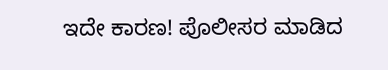ಇದೇ ಕಾರಣ! ಪೊಲೀಸರ ಮಾಡಿದ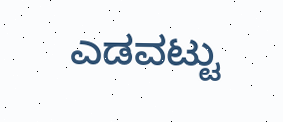ಎಡವಟ್ಟು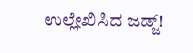ಉಲ್ಲೇಖಿಸಿದ ಜಡ್ಜ್!